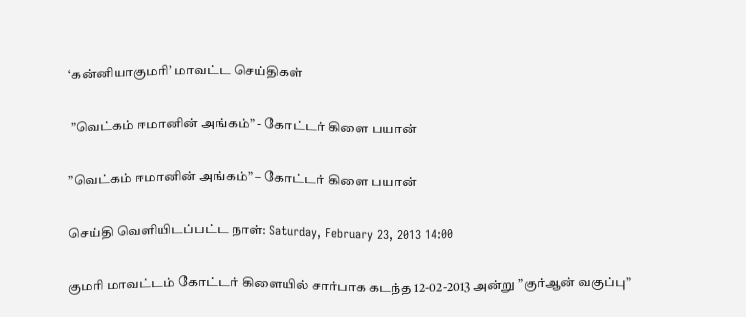‘கன்னியாகுமரி’ மாவட்ட செய்திகள்

 ”வெட்கம் ஈமானின் அங்கம்” - கோட்டர் கிளை பயான்

”வெட்கம் ஈமானின் அங்கம்” – கோட்டர் கிளை பயான்

செய்தி வெளியிடப்பட்ட நாள்: Saturday, February 23, 2013 14:00

குமரி மாவட்டம் கோட்டர் கிளையில் சார்பாக கடந்த 12-02-2013 அன்று ”குர்ஆன் வகுப்பு”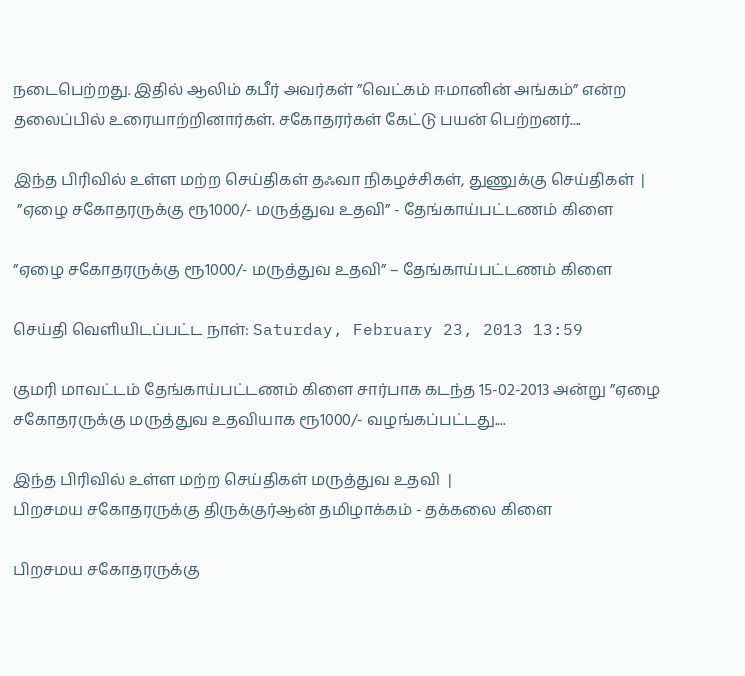நடைபெற்றது. இதில் ஆலிம் கபீர் அவர்கள் ”வெட்கம் ஈமானின் அங்கம்” என்ற தலைப்பில் உரையாற்றினார்கள். சகோதரர்கள் கேட்டு பயன் பெற்றனர்....

இந்த பிரிவில் உள்ள மற்ற செய்திகள் தஃவா நிகழச்சிகள், துணுக்கு செய்திகள்  |
 ”ஏழை சகோதரருக்கு ரூ1000/- மருத்துவ உதவி” - தேங்காய்பட்டணம் கிளை

”ஏழை சகோதரருக்கு ரூ1000/- மருத்துவ உதவி” – தேங்காய்பட்டணம் கிளை

செய்தி வெளியிடப்பட்ட நாள்: Saturday, February 23, 2013 13:59

குமரி மாவட்டம் தேங்காய்பட்டணம் கிளை சார்பாக கடந்த 15-02-2013 அன்று ”ஏழை சகோதரருக்கு மருத்துவ உதவியாக ரூ1000/- வழங்கப்பட்டது....

இந்த பிரிவில் உள்ள மற்ற செய்திகள் மருத்துவ உதவி  |
பிறசமய சகோதரருக்கு திருக்குர்ஆன் தமிழாக்கம் - தக்கலை கிளை

பிறசமய சகோதரருக்கு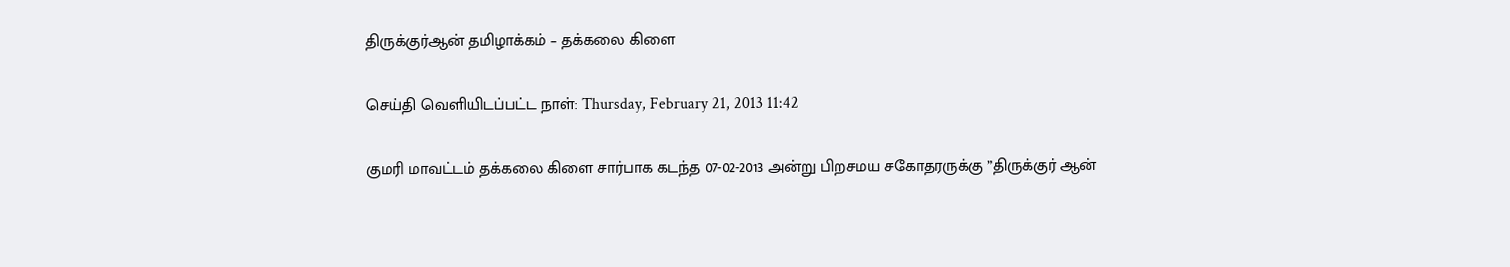திருக்குர்ஆன் தமிழாக்கம் – தக்கலை கிளை

செய்தி வெளியிடப்பட்ட நாள்: Thursday, February 21, 2013 11:42

குமரி மாவட்டம் தக்கலை கிளை சார்பாக கடந்த 07-02-2013 அன்று பிறசமய சகோதரருக்கு ”திருக்குர் ஆன்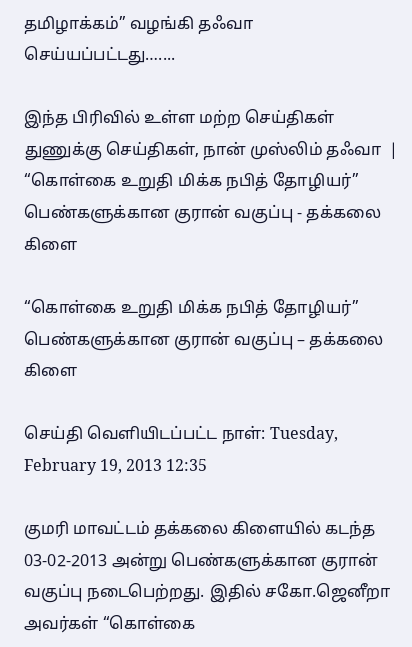தமிழாக்கம்” வழங்கி தஃவா செய்யப்பட்டது…....

இந்த பிரிவில் உள்ள மற்ற செய்திகள் துணுக்கு செய்திகள், நான் முஸ்லிம் தஃவா  |
“கொள்கை உறுதி மிக்க நபித் தோழியர்” பெண்களுக்கான குரான் வகுப்பு - தக்கலை கிளை

“கொள்கை உறுதி மிக்க நபித் தோழியர்” பெண்களுக்கான குரான் வகுப்பு – தக்கலை கிளை

செய்தி வெளியிடப்பட்ட நாள்: Tuesday, February 19, 2013 12:35

குமரி மாவட்டம் தக்கலை கிளையில் கடந்த 03-02-2013 அன்று பெண்களுக்கான குரான் வகுப்பு நடைபெற்றது. இதில் சகோ.ஜெனீறா அவர்கள் “கொள்கை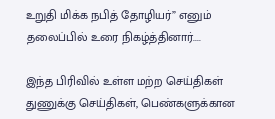உறுதி மிக்க நபித் தோழியர்” எனும் தலைப்பில் உரை நிகழ்த்தினார்....

இந்த பிரிவில் உள்ள மற்ற செய்திகள் துணுக்கு செய்திகள், பெண்களுக்கான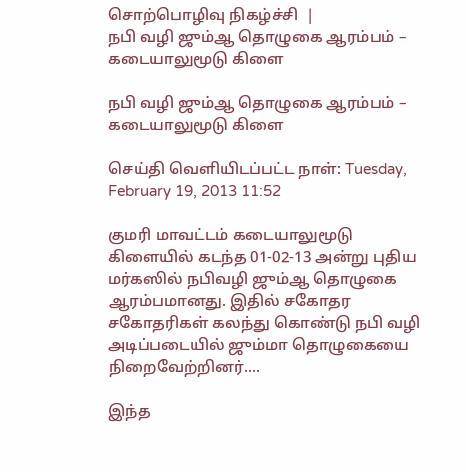சொற்பொழிவு நிகழ்ச்சி  |
நபி வழி ஜும்ஆ தொழுகை ஆரம்பம் – கடையாலுமூடு கிளை

நபி வழி ஜும்ஆ தொழுகை ஆரம்பம் – கடையாலுமூடு கிளை

செய்தி வெளியிடப்பட்ட நாள்: Tuesday, February 19, 2013 11:52

குமரி மாவட்டம் கடையாலுமூடு கிளையில் கடந்த 01-02-13 அன்று புதிய மர்கஸில் நபிவழி ஜும்ஆ தொழுகை ஆரம்பமானது. இதில் சகோதர சகோதரிகள் கலந்து கொண்டு நபி வழி அடிப்படையில் ஜும்மா தொழுகையை நிறைவேற்றினர்....

இந்த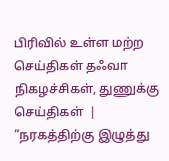பிரிவில் உள்ள மற்ற செய்திகள் தஃவா நிகழச்சிகள், துணுக்கு செய்திகள்  |
”நரகத்திற்கு இழுத்து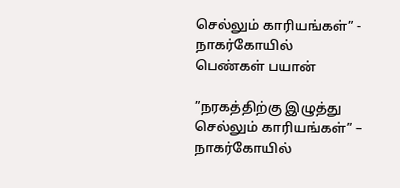செல்லும் காரியங்கள்” - நாகர்கோயில் பெண்கள் பயான்

”நரகத்திற்கு இழுத்து செல்லும் காரியங்கள்” – நாகர்கோயில்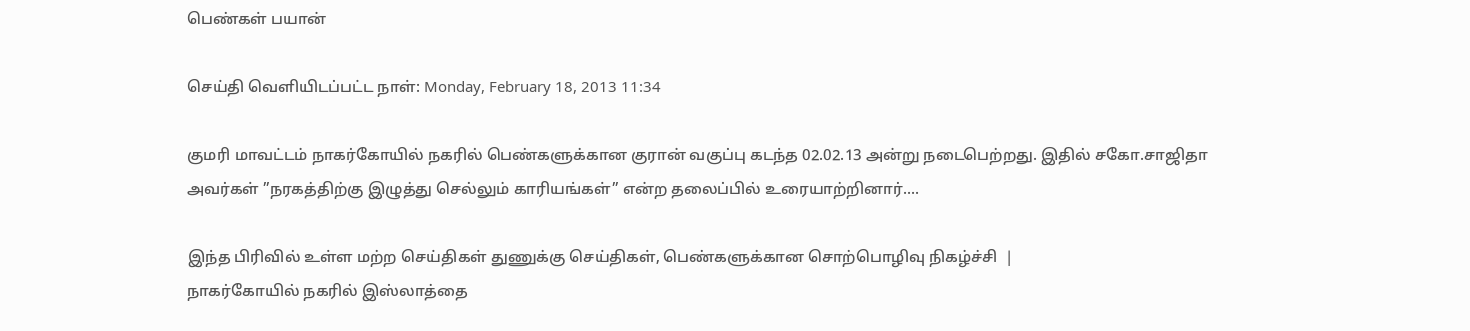பெண்கள் பயான்

செய்தி வெளியிடப்பட்ட நாள்: Monday, February 18, 2013 11:34

குமரி மாவட்டம் நாகர்கோயில் நகரில் பெண்களுக்கான குரான் வகுப்பு கடந்த 02.02.13 அன்று நடைபெற்றது. இதில் சகோ.சாஜிதா அவர்கள் ”நரகத்திற்கு இழுத்து செல்லும் காரியங்கள்” என்ற தலைப்பில் உரையாற்றினார்....

இந்த பிரிவில் உள்ள மற்ற செய்திகள் துணுக்கு செய்திகள், பெண்களுக்கான சொற்பொழிவு நிகழ்ச்சி  |
நாகர்கோயில் நகரில் இஸ்லாத்தை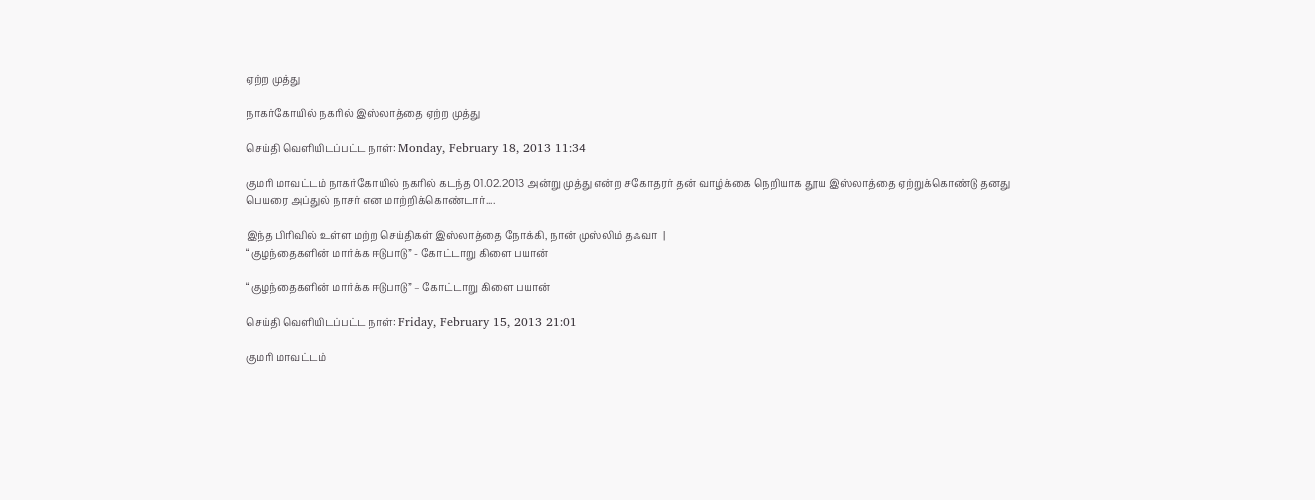ஏற்ற முத்து

நாகர்கோயில் நகரில் இஸ்லாத்தை ஏற்ற முத்து

செய்தி வெளியிடப்பட்ட நாள்: Monday, February 18, 2013 11:34

குமரி மாவட்டம் நாகர்கோயில் நகரில் கடந்த 01.02.2013 அன்று முத்து என்ற சகோதரர் தன் வாழ்க்கை நெறியாக தூய இஸ்லாத்தை ஏற்றுக்கொண்டு தனது பெயரை அப்துல் நாசர் என மாற்றிக்கொண்டார்....

இந்த பிரிவில் உள்ள மற்ற செய்திகள் இஸ்லாத்தை நோக்கி, நான் முஸ்லிம் தஃவா  |
“குழந்தைகளின் மார்க்க ஈடுபாடு” - கோட்டாறு கிளை பயான்

“குழந்தைகளின் மார்க்க ஈடுபாடு” – கோட்டாறு கிளை பயான்

செய்தி வெளியிடப்பட்ட நாள்: Friday, February 15, 2013 21:01

குமரி மாவட்டம்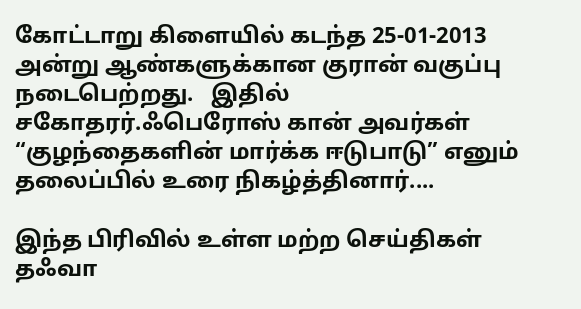கோட்டாறு கிளையில் கடந்த 25-01-2013 அன்று ஆண்களுக்கான குரான் வகுப்பு நடைபெற்றது.   இதில் சகோதரர்.ஃபெரோஸ் கான் அவர்கள் “குழந்தைகளின் மார்க்க ஈடுபாடு” எனும் தலைப்பில் உரை நிகழ்த்தினார்....

இந்த பிரிவில் உள்ள மற்ற செய்திகள் தஃவா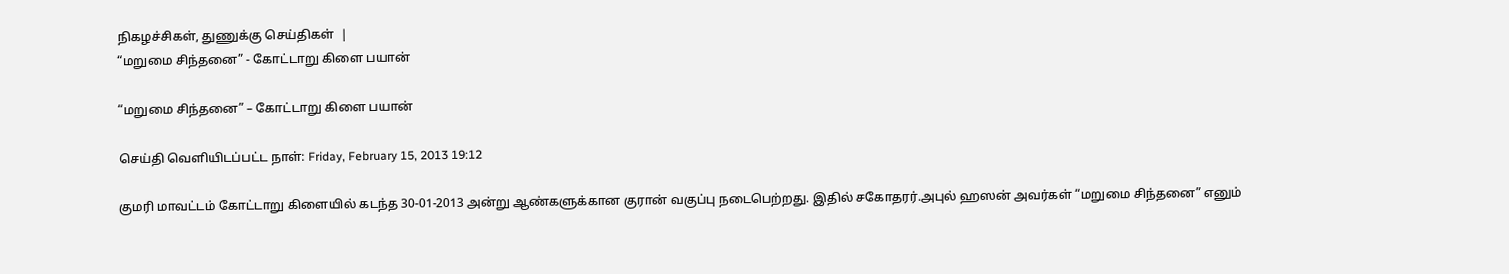நிகழச்சிகள், துணுக்கு செய்திகள்  |
“மறுமை சிந்தனை” - கோட்டாறு கிளை பயான்

“மறுமை சிந்தனை” – கோட்டாறு கிளை பயான்

செய்தி வெளியிடப்பட்ட நாள்: Friday, February 15, 2013 19:12

குமரி மாவட்டம் கோட்டாறு கிளையில் கடந்த 30-01-2013 அன்று ஆண்களுக்கான குரான் வகுப்பு நடைபெற்றது. இதில் சகோதரர்.அபுல் ஹஸன் அவர்கள் “மறுமை சிந்தனை” எனும்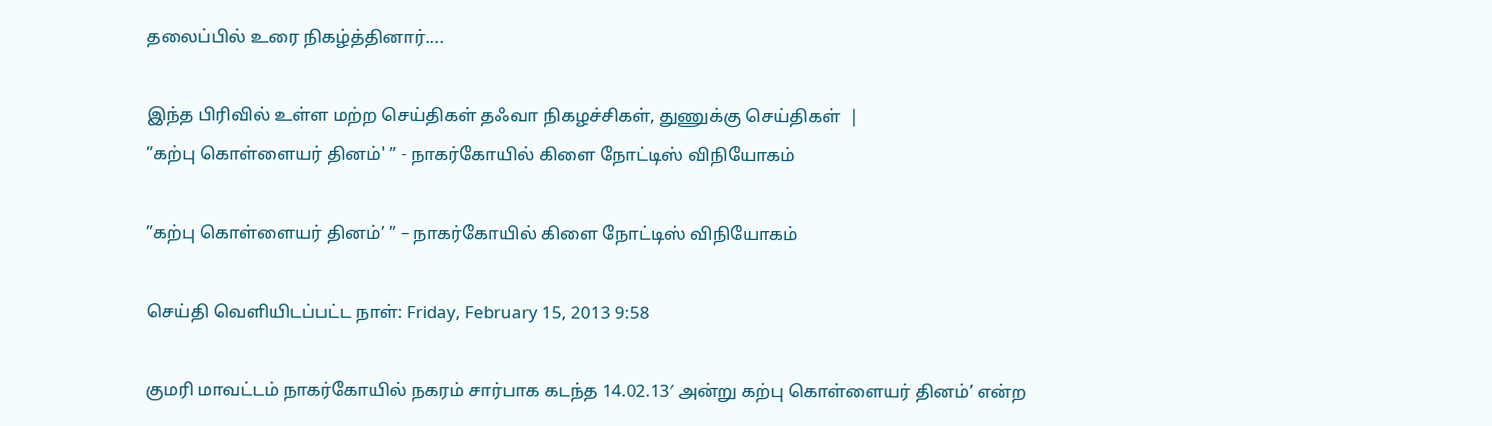தலைப்பில் உரை நிகழ்த்தினார்....

இந்த பிரிவில் உள்ள மற்ற செய்திகள் தஃவா நிகழச்சிகள், துணுக்கு செய்திகள்  |
”கற்பு கொள்ளையர் தினம்' ” - நாகர்கோயில் கிளை நோட்டிஸ் விநியோகம்

”கற்பு கொள்ளையர் தினம்’ ” – நாகர்கோயில் கிளை நோட்டிஸ் விநியோகம்

செய்தி வெளியிடப்பட்ட நாள்: Friday, February 15, 2013 9:58

குமரி மாவட்டம் நாகர்கோயில் நகரம் சார்பாக கடந்த 14.02.13′ அன்று கற்பு கொள்ளையர் தினம்’ என்ற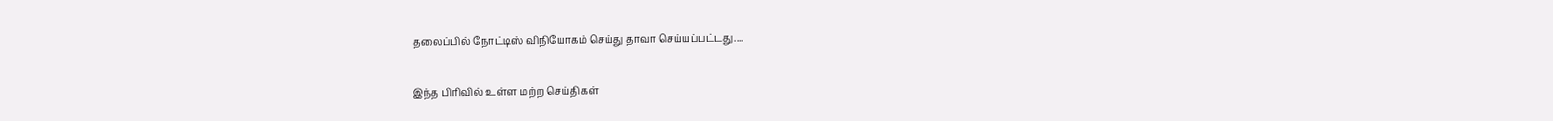தலைப்பில் நோட்டிஸ் விநியோகம் செய்து தாவா செய்யப்பட்டது....

இந்த பிரிவில் உள்ள மற்ற செய்திகள்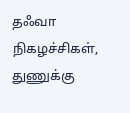தஃவா நிகழச்சிகள், துணுக்கு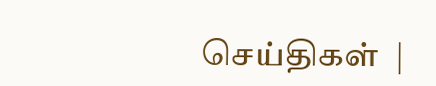செய்திகள்  |